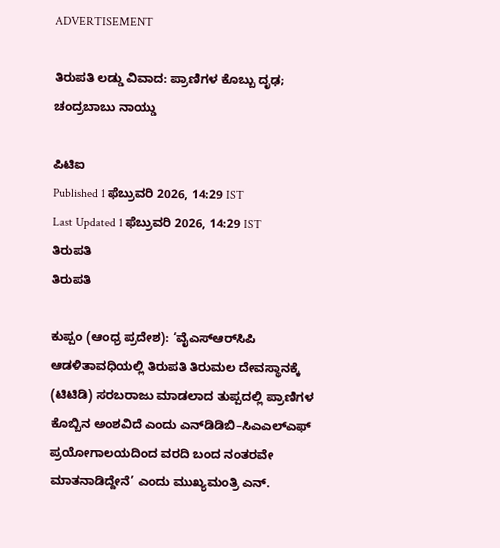ADVERTISEMENT

ತಿರುಪತಿ ಲಡ್ಡು‌ ವಿವಾದ: ಪ್ರಾಣಿಗಳ ಕೊಬ್ಬು ದೃಢ; ಚಂದ್ರಬಾಬು ನಾಯ್ಡು

ಪಿಟಿಐ
Published 1 ಫೆಬ್ರುವರಿ 2026, 14:29 IST
Last Updated 1 ಫೆಬ್ರುವರಿ 2026, 14:29 IST
ತಿರುಪತಿ
ತಿರುಪತಿ

ಕುಪ್ಪಂ (ಆಂಧ್ರ ಪ್ರದೇಶ): ‘ವೈಎಸ್‌ಆರ್‌ಸಿಪಿ ಆಡಳಿತಾವಧಿಯಲ್ಲಿ ತಿರುಪತಿ ತಿರುಮಲ ದೇವಸ್ಥಾನಕ್ಕೆ (ಟಿಟಿಡಿ) ಸರಬರಾಜು ಮಾಡಲಾದ ತುಪ್ಪದಲ್ಲಿ ಪ್ರಾಣಿಗಳ ಕೊಬ್ಬಿನ ಅಂಶವಿದೆ ಎಂದು ಎನ್‌ಡಿಡಿಬಿ–ಸಿಎಎಲ್‌ಎಫ್‌ ಪ್ರಯೋಗಾಲಯದಿಂದ ವರದಿ ಬಂದ ನಂತರವೇ ಮಾತನಾಡಿದ್ದೇನೆ’ ಎಂದು ಮುಖ್ಯಮಂತ್ರಿ ಎನ್.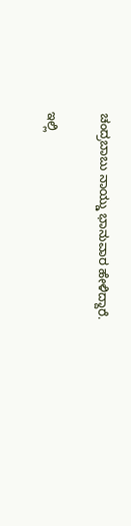ಚಂದ್ರಬಾಬು ನಾಯ್ಡು ಭಾನುವಾರ ಹೇಳಿದ್ದಾರೆ.

ಇಲ್ಲಿ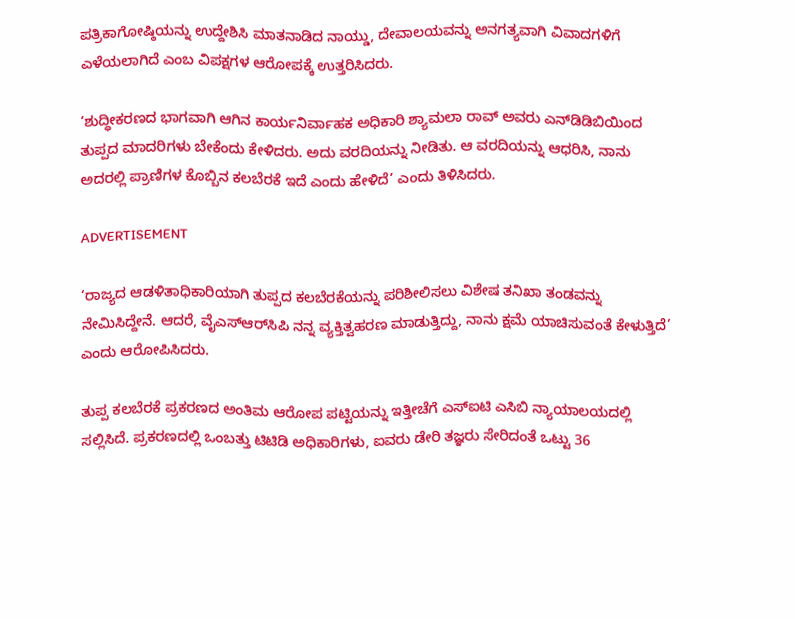ಪತ್ರಿಕಾಗೋಷ್ಠಿಯನ್ನು ಉದ್ದೇಶಿಸಿ ಮಾತನಾಡಿದ ನಾಯ್ಡು, ದೇವಾಲಯವನ್ನು ಅನಗತ್ಯವಾಗಿ ವಿವಾದಗಳಿಗೆ ಎಳೆಯಲಾಗಿದೆ ಎಂಬ ವಿಪಕ್ಷಗಳ ಆರೋಪಕ್ಕೆ ಉತ್ತರಿಸಿದರು.

‘ಶುದ್ಧೀಕರಣದ ಭಾಗವಾಗಿ ಆಗಿನ ಕಾರ್ಯನಿರ್ವಾಹಕ ಅಧಿಕಾರಿ ಶ್ಯಾಮಲಾ ರಾವ್ ಅವರು ಎನ್‌ಡಿಡಿಬಿಯಿಂದ ತುಪ್ಪದ ಮಾದರಿಗಳು ಬೇಕೆಂದು ಕೇಳಿದರು. ಅದು ವರದಿಯನ್ನು ನೀಡಿತು. ಆ ವರದಿಯನ್ನು ಆಧರಿಸಿ, ನಾನು ಅದರಲ್ಲಿ ಪ್ರಾಣಿಗಳ ಕೊಬ್ಬಿನ ಕಲಬೆರಕೆ ಇದೆ ಎಂದು ಹೇಳಿದೆ’ ಎಂದು ತಿಳಿಸಿದರು.

ADVERTISEMENT

‘ರಾಜ್ಯದ ಆಡಳಿತಾಧಿಕಾರಿಯಾಗಿ ತುಪ್ಪದ ಕಲಬೆರಕೆಯನ್ನು ಪರಿಶೀಲಿಸಲು ವಿಶೇಷ ತನಿಖಾ ತಂಡವನ್ನು ನೇಮಿಸಿದ್ದೇನೆ. ಆದರೆ, ವೈಎಸ್‌ಆರ್‌ಸಿಪಿ ನನ್ನ ವ್ಯಕ್ತಿತ್ವಹರಣ ಮಾಡುತ್ತಿದ್ದು, ನಾನು ಕ್ಷಮೆ ಯಾಚಿಸುವಂತೆ ಕೇಳುತ್ತಿದೆ’ ಎಂದು ಆರೋಪಿಸಿದರು.

ತುಪ್ಪ ಕಲಬೆರಕೆ ಪ್ರಕರಣದ ಅಂತಿಮ ಆರೋಪ ಪಟ್ಟಿಯನ್ನು ಇತ್ತೀಚೆಗೆ ಎಸ್‌ಐಟಿ ಎಸಿಬಿ ನ್ಯಾಯಾಲಯದಲ್ಲಿ ಸಲ್ಲಿಸಿದೆ. ಪ್ರಕರಣದಲ್ಲಿ ಒಂಬತ್ತು ಟಿಟಿಡಿ ಅಧಿಕಾರಿಗಳು, ಐವರು ಡೇರಿ ತಜ್ಞರು ಸೇರಿದಂತೆ ಒಟ್ಟು 36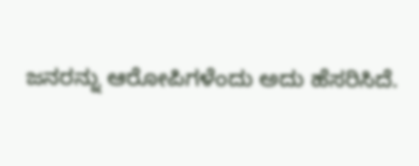ಜನರನ್ನು ಆರೋಪಿಗಳೆಂದು ಅದು ಹೆಸರಿಸಿದೆ.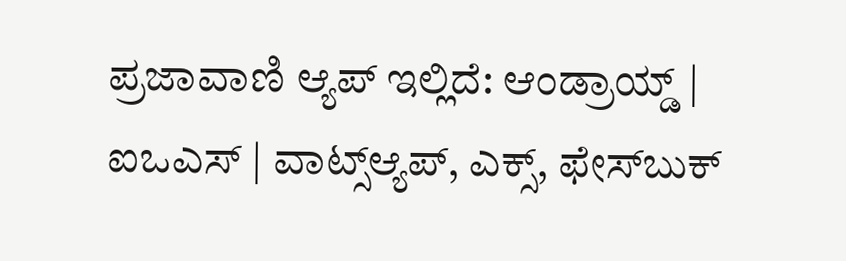ಪ್ರಜಾವಾಣಿ ಆ್ಯಪ್ ಇಲ್ಲಿದೆ: ಆಂಡ್ರಾಯ್ಡ್ | ಐಒಎಸ್ | ವಾಟ್ಸ್ಆ್ಯಪ್, ಎಕ್ಸ್, ಫೇಸ್‌ಬುಕ್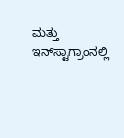ಮತ್ತು ಇನ್‌ಸ್ಟಾಗ್ರಾಂನಲ್ಲಿ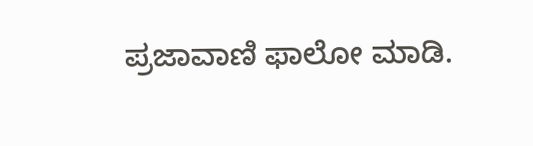ಪ್ರಜಾವಾಣಿ ಫಾಲೋ ಮಾಡಿ.